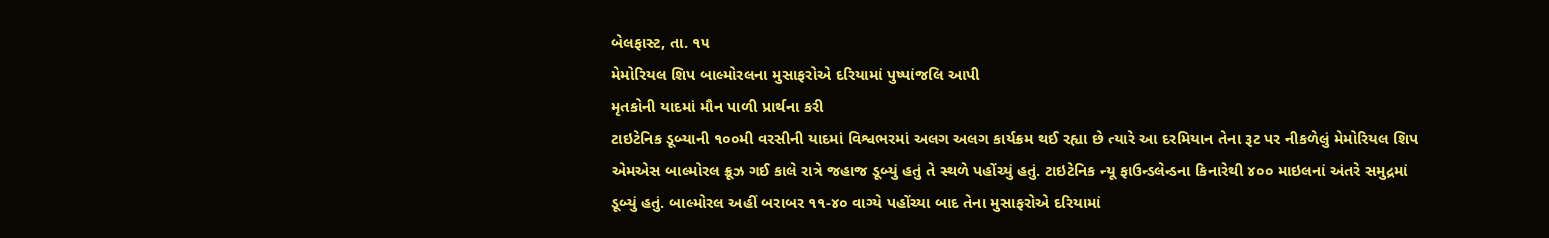બેલફાસ્ટ, તા. ૧૫
મેમોરિયલ શિપ બાલ્મોરલના મુસાફરોએ દરિયામાં પુષ્પાંજલિ આપી
મૃતકોની યાદમાં મૌન પાળી પ્રાર્થના કરી
ટાઇટેનિક ડૂબ્યાની ૧૦૦મી વરસીની યાદમાં વિશ્વભરમાં અલગ અલગ કાર્યક્રમ થઈ રહ્યા છે ત્યારે આ દરમિયાન તેના રૂટ પર નીકળેલું મેમોરિયલ શિપ એમએસ બાલ્મોરલ ક્રૂઝ ગઈ કાલે રાત્રે જહાજ ડૂબ્યું હતું તે સ્થળે પહોંચ્યું હતું. ટાઇટેનિક ન્યૂ ફાઉન્ડલેન્ડના કિનારેથી ૪૦૦ માઇલનાં અંતરે સમુદ્રમાં ડૂબ્યું હતું. બાલ્મોરલ અહીં બરાબર ૧૧-૪૦ વાગ્યે પહોંચ્યા બાદ તેના મુસાફરોએ દરિયામાં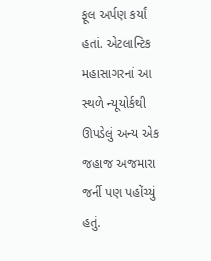ફૂલ અર્પણ કર્યાં હતાં. એટલાન્ટિક મહાસાગરનાં આ સ્થળે ન્યૂયોર્કથી ઊપડેલું અન્ય એક જહાજ અજમારા જર્ની પણ પહોંચ્યું હતું.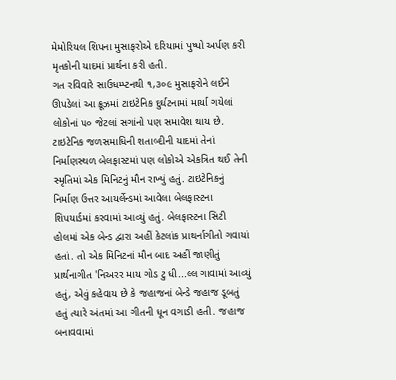મેમોરિયલ શિપના મુસાફરોએ દરિયામાં પુષ્પો અર્પણ કરી મૃતકોની યાદમાં પ્રાર્થના કરી હતી.
ગત રવિવારે સાઉધમ્પ્ટનથી ૧,૩૦૯ મુસાફરોને લઈને ઊપડેલાં આ ક્રૂઝમાં ટાઇટેનિક દુર્ઘટનામાં માર્યા ગયેલાં લોકોનાં ૫૦ જેટલાં સગાંનો પણ સમાવેશ થાય છે.
ટાઇટેનિક જળસમાધિની શતાબ્દીની યાદમાં તેનાં નિર્માણસ્થળ બેલફાસ્ટમાં પણ લોકોએ એકત્રિત થઈ તેની સ્મૃતિમાં એક મિનિટનું મૌન રાખ્યું હતું. ટાઇટેનિકનું નિર્માણ ઉત્તર આયર્લેન્ડમાં આવેલા બેલફાસ્ટના શિપયાર્ડમાં કરવામાં આવ્યું હતું. બેલફાસ્ટના સિટી હોલમાં એક બેન્ડ દ્વારા અહીં કેટલાંક પ્રાથર્નાગીતો ગવાયાં હતાં. તો એક મિનિટનાં મૌન બાદ અહીં જાણીતું પ્રાર્થનાગીત 'નિઅરર માય ગોડ ટુ ધી...લ્લ ગાવામાં આવ્યું હતું, એવું કહેવાય છે કે જહાજનાં બેન્ડે જહાજ ડૂબતું હતું ત્યારે અંતમાં આ ગીતની ધૂન વગાડી હતી. જહાજ બનાવવામાં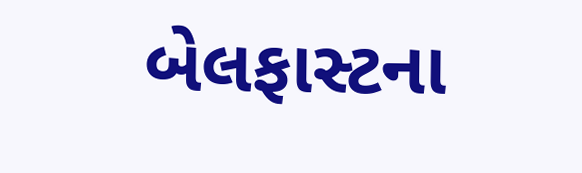બેલફાસ્ટના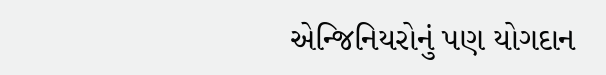એન્જિનિયરોનું પણ યોગદાન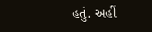હતું. અહીં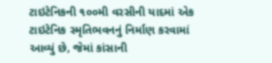ટાઇટેનિકની ૧૦૦મી વરસીની યાદમાં એક ટાઇટેનિક સ્મૃતિભવનનું નિર્માણ કરવામાં આવ્યું છે, જેમાં કાંસાની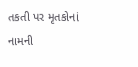તકતી પર મૃતકોનાં નામની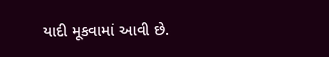યાદી મૂકવામાં આવી છે.